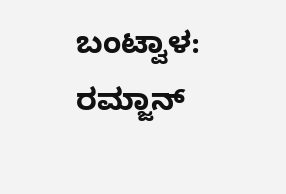ಬಂಟ್ವಾಳ: ರಮ್ಜಾನ್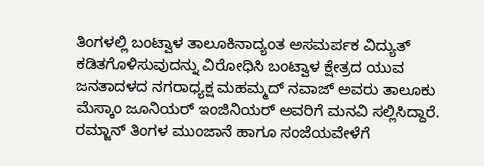ತಿಂಗಳಲ್ಲಿ ಬಂಟ್ವಾಳ ತಾಲೂಕಿನಾದ್ಯಂತ ಅಸಮರ್ಪಕ ವಿದ್ಯುತ್ ಕಡಿತಗೊಳಿಸುವುದನ್ನು ವಿರೋಧಿಸಿ ಬಂಟ್ವಾಳ ಕ್ಷೇತ್ರದ ಯುವ ಜನತಾದಳದ ನಗರಾಧ್ಯಕ್ಷ ಮಹಮ್ಮದ್ ನವಾಜ್ ಅವರು ತಾಲೂಕು ಮೆಸ್ಕಾಂ ಜೂನಿಯರ್ ಇಂಜಿನಿಯರ್ ಅವರಿಗೆ ಮನವಿ ಸಲ್ಲಿಸಿದ್ದಾರೆ. ರಮ್ಜಾನ್ ತಿಂಗಳ ಮುಂಜಾನೆ ಹಾಗೂ ಸಂಜೆಯವೇಳೆಗೆ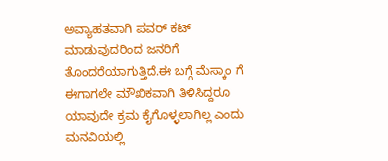ಅವ್ಯಾಹತವಾಗಿ ಪವರ್ ಕಟ್ ಮಾಡುವುದರಿಂದ ಜನರಿಗೆ ತೊಂದರೆಯಾಗುತ್ತಿದೆ.ಈ ಬಗ್ಗೆ ಮೆಸ್ಕಾಂ ಗೆ ಈಗಾಗಲೇ ಮೌಖಿಕವಾಗಿ ತಿಳಿಸಿದ್ದರೂ ಯಾವುದೇ ಕ್ರಮ ಕೈಗೊಳ್ಳಲಾಗಿಲ್ಲ ಎಂದು ಮನವಿಯಲ್ಲಿ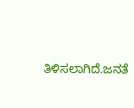ತಿಳಿಸಲಾಗಿದೆ.ಜನತೆ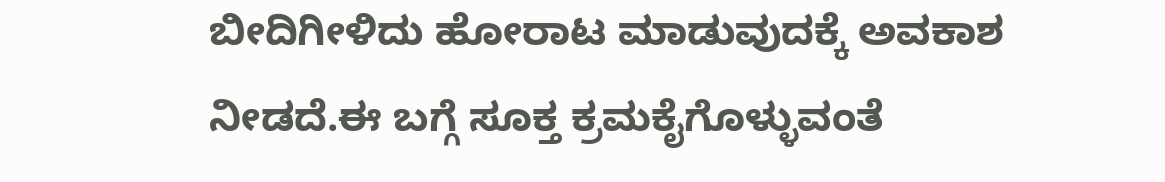ಬೀದಿಗೀಳಿದು ಹೋರಾಟ ಮಾಡುವುದಕ್ಕೆ ಅವಕಾಶ ನೀಡದೆ.ಈ ಬಗ್ಗೆ ಸೂಕ್ತ ಕ್ರಮಕೈಗೊಳ್ಳುವಂತೆ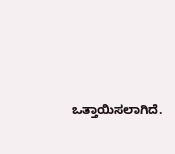ಒತ್ತಾಯಿಸಲಾಗಿದೆ.